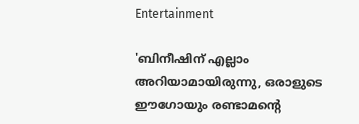Entertainment

'ബിനീഷിന് എല്ലാം അറിയാമായിരുന്നു, ഒരാളുടെ ഈഗോയും രണ്ടാമന്റെ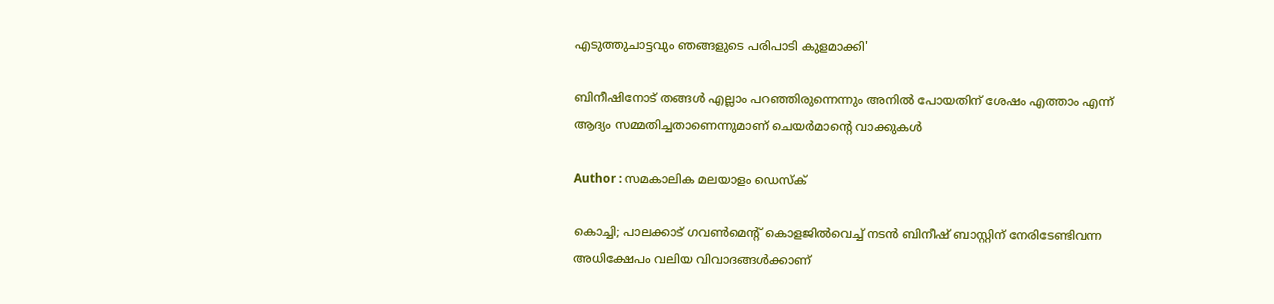എടുത്തുചാട്ടവും ഞങ്ങളുടെ പരിപാടി കുളമാക്കി'

ബിനീഷിനോട് തങ്ങള്‍ എല്ലാം പറഞ്ഞിരുന്നെന്നും അനില്‍ പോയതിന് ശേഷം എത്താം എന്ന് ആദ്യം സമ്മതിച്ചതാണെന്നുമാണ് ചെയര്‍മാന്റെ വാക്കുകള്‍

Author : സമകാലിക മലയാളം ഡെസ്ക്

കൊച്ചി; പാലക്കാട് ഗവണ്‍മെന്റ് കൊളജില്‍വെച്ച് നടന്‍ ബിനീഷ് ബാസ്റ്റിന് നേരിടേണ്ടിവന്ന അധിക്ഷേപം വലിയ വിവാദങ്ങള്‍ക്കാണ്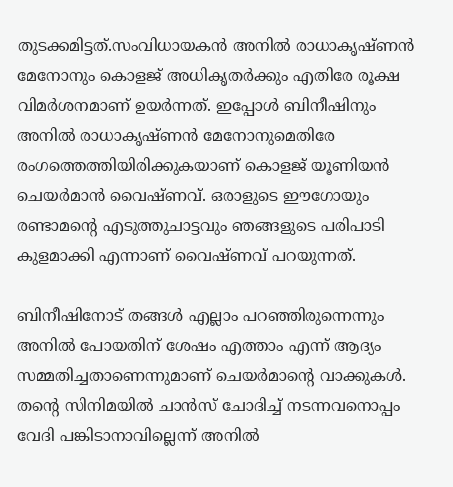തുടക്കമിട്ടത്.സംവിധായകന്‍ അനില്‍ രാധാകൃഷ്ണന്‍ മേനോനും കൊളജ് അധികൃതര്‍ക്കും എതിരേ രൂക്ഷ വിമര്‍ശനമാണ് ഉയര്‍ന്നത്. ഇപ്പോള്‍ ബിനീഷിനും അനില്‍ രാധാകൃഷ്ണന്‍ മേനോനുമെതിരേ രംഗത്തെത്തിയിരിക്കുകയാണ് കൊളജ് യൂണിയന്‍ ചെയര്‍മാന്‍ വൈഷ്ണവ്. ഒരാളുടെ ഈഗോയും രണ്ടാമന്റെ എടുത്തുചാട്ടവും ഞങ്ങളുടെ പരിപാടി കുളമാക്കി എന്നാണ് വൈഷ്ണവ് പറയുന്നത്.

ബിനീഷിനോട് തങ്ങള്‍ എല്ലാം പറഞ്ഞിരുന്നെന്നും അനില്‍ പോയതിന് ശേഷം എത്താം എന്ന് ആദ്യം സമ്മതിച്ചതാണെന്നുമാണ് ചെയര്‍മാന്റെ വാക്കുകള്‍.  തന്റെ സിനിമയില്‍ ചാന്‍സ് ചോദിച്ച് നടന്നവനൊപ്പം വേദി പങ്കിടാനാവില്ലെന്ന് അനില്‍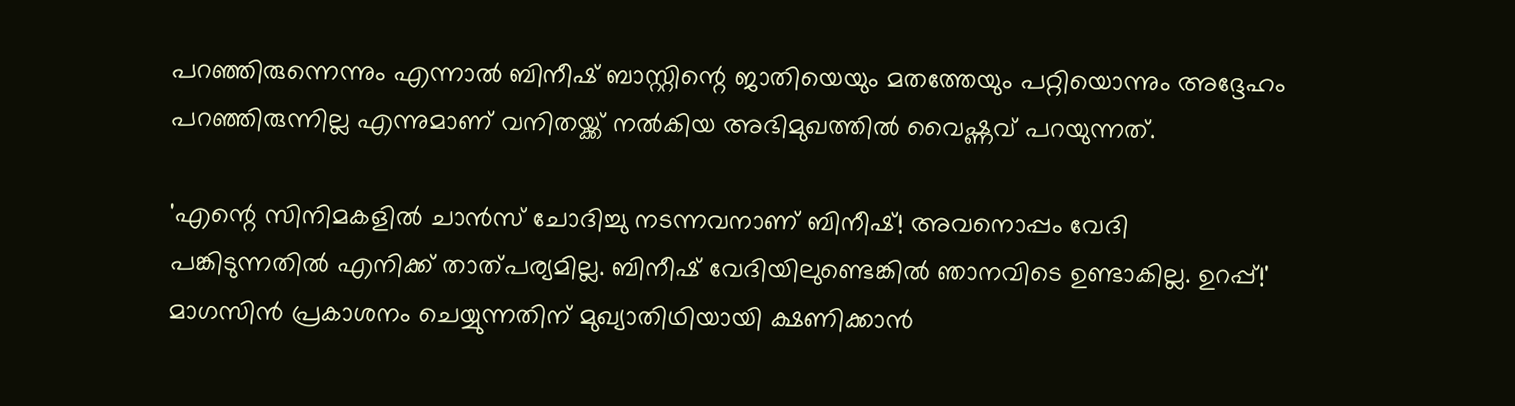പറഞ്ഞിരുന്നെന്നും എന്നാല്‍ ബിനീഷ് ബാസ്റ്റിന്റെ ജാതിയെയും മതത്തേയും പറ്റിയൊന്നും അദ്ദേഹം പറഞ്ഞിരുന്നില്ല എന്നുമാണ് വനിതയ്ക്ക് നല്‍കിയ അഭിമുഖത്തില്‍ വൈഷ്ണവ് പറയുന്നത്.

'എന്റെ സിനിമകളില്‍ ചാന്‍സ് ചോദിച്ചു നടന്നവനാണ് ബിനീഷ്! അവനൊപ്പം വേദി പങ്കിടുന്നതില്‍ എനിക്ക് താത്പര്യമില്ല. ബിനീഷ് വേദിയിലുണ്ടെങ്കില്‍ ഞാനവിടെ ഉണ്ടാകില്ല. ഉറപ്പ്!' മാഗസിന്‍ പ്രകാശനം ചെയ്യുന്നതിന് മുഖ്യാതിഥിയായി ക്ഷണിക്കാന്‍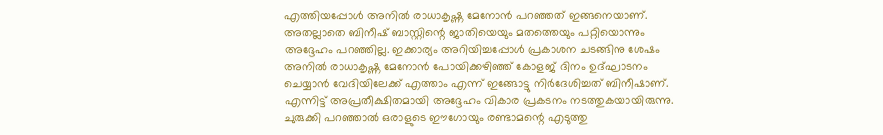എത്തിയപ്പോള്‍ അനില്‍ രാധാകൃഷ്ണ മേനോന്‍ പറഞ്ഞത് ഇങ്ങനെയാണ്. അതല്ലാതെ ബിനീഷ് ബാസ്റ്റിന്റെ ജാതിയെയും മതത്തെയും പറ്റിയൊന്നും അദ്ദേഹം പറഞ്ഞില്ല. ഇക്കാര്യം അറിയിച്ചപ്പോള്‍ പ്രകാശന ചടങ്ങിനു ശേഷം അനില്‍ രാധാകൃഷ്ണ മേനോന്‍ പോയിക്കഴിഞ്ഞ് കോളജ് ദിനം ഉദ്ഘാടനം ചെയ്യാന്‍ വേദിയിലേക്ക് എത്താം എന്ന് ഇങ്ങോട്ടു നിര്‍ദേശിച്ചത് ബിനീഷാണ്. എന്നിട്ട് അപ്രതീക്ഷിതമായി അദ്ദേഹം വികാര പ്രകടനം നടത്തുകയായിരുന്നു. ചുരുക്കി പറഞ്ഞാല്‍ ഒരാളുടെ ഈഗോയും രണ്ടാമന്റെ എടുത്തു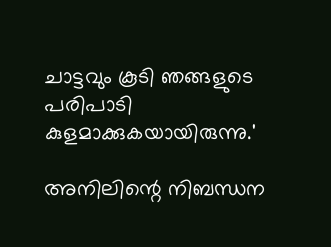ചാട്ടവും കൂടി ഞങ്ങളുടെ പരിപാടി കുളമാക്കുകയായിരുന്നു.'

അനിലിന്റെ നിബന്ധന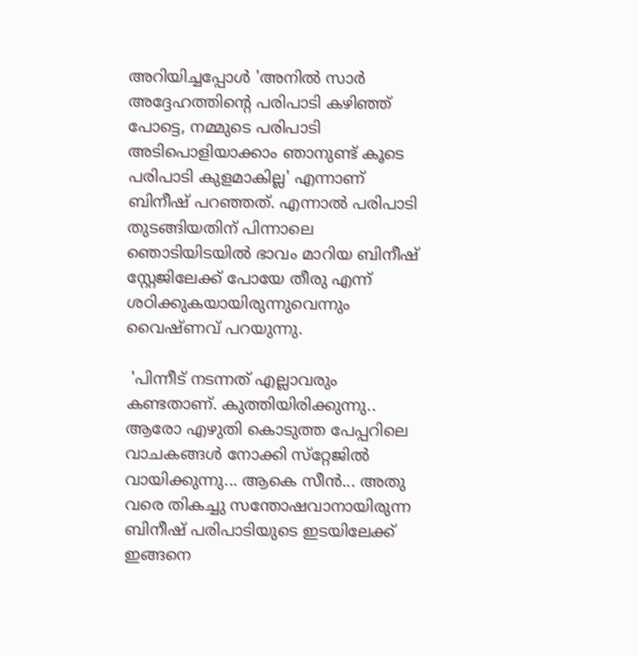അറിയിച്ചപ്പോള്‍ 'അനില്‍ സാര്‍ അദ്ദേഹത്തിന്റെ പരിപാടി കഴിഞ്ഞ് പോട്ടെ, നമ്മുടെ പരിപാടി അടിപൊളിയാക്കാം ഞാനുണ്ട് കൂടെ പരിപാടി കുളമാകില്ല' എന്നാണ് ബിനീഷ് പറഞ്ഞത്. എന്നാല്‍ പരിപാടി തുടങ്ങിയതിന് പിന്നാലെ ഞൊടിയിടയില്‍ ഭാവം മാറിയ ബിനീഷ് സ്റ്റേജിലേക്ക് പോയേ തീരു എന്ന് ശഠിക്കുകയായിരുന്നുവെന്നും വൈഷ്ണവ് പറയുന്നു.

 'പിന്നീട് നടന്നത് എല്ലാവരും കണ്ടതാണ്. കുത്തിയിരിക്കുന്നു.. ആരോ എഴുതി കൊടുത്ത പേപ്പറിലെ വാചകങ്ങള്‍ നോക്കി സ്‌റ്റേജില്‍ വായിക്കുന്നു... ആകെ സീന്‍... അതു വരെ തികച്ചു സന്തോഷവാനായിരുന്ന ബിനീഷ് പരിപാടിയുടെ ഇടയിലേക്ക് ഇങ്ങനെ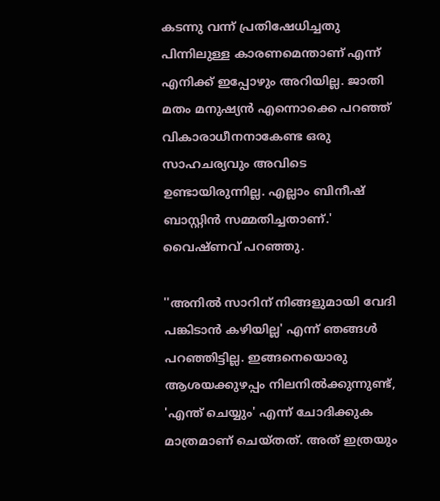കടന്നു വന്ന് പ്രതിഷേധിച്ചതു പിന്നിലുള്ള കാരണമെന്താണ് എന്ന് എനിക്ക് ഇപ്പോഴും അറിയില്ല. ജാതി മതം മനുഷ്യന്‍ എന്നൊക്കെ പറഞ്ഞ് വികാരാധീനനാകേണ്ട ഒരു സാഹചര്യവും അവിടെ ഉണ്ടായിരുന്നില്ല. എല്ലാം ബിനീഷ് ബാസ്റ്റിന്‍ സമ്മതിച്ചതാണ്.' വൈഷ്ണവ് പറഞ്ഞു.

''അനില്‍ സാറിന് നിങ്ങളുമായി വേദി പങ്കിടാന്‍ കഴിയില്ല' എന്ന് ഞങ്ങള്‍ പറഞ്ഞിട്ടില്ല. ഇങ്ങനെയൊരു ആശയക്കുഴപ്പം നിലനില്‍ക്കുന്നുണ്ട്, 'എന്ത് ചെയ്യും' എന്ന് ചോദിക്കുക മാത്രമാണ് ചെയ്തത്. അത് ഇത്രയും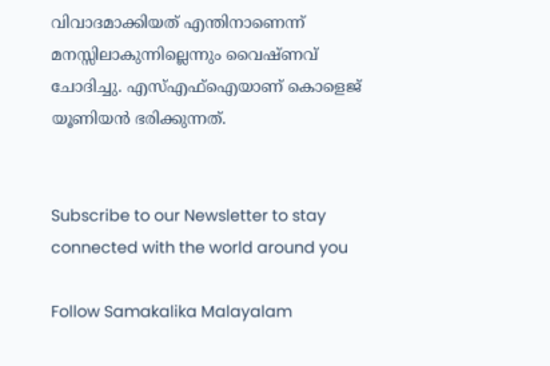വിവാദമാക്കിയത് എന്തിനാണെന്ന് മനസ്സിലാകുന്നില്ലെന്നും വൈഷ്ണവ് ചോദിച്ചു. എസ്എഫ്‌ഐയാണ് കൊളെജ് യൂണിയന്‍ ഭരിക്കുന്നത്.


Subscribe to our Newsletter to stay connected with the world around you

Follow Samakalika Malayalam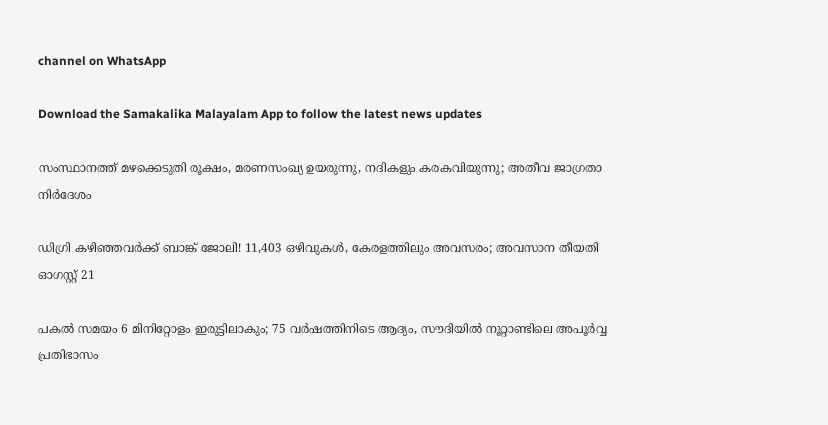channel on WhatsApp

Download the Samakalika Malayalam App to follow the latest news updates

സംസ്ഥാനത്ത് മഴക്കെടുതി രൂക്ഷം, മരണസംഖ്യ ഉയരുന്നു, നദികളും കരകവിയുന്നു; അതീവ ജാഗ്രതാ നിര്‍ദേശം

ഡിഗ്രി കഴിഞ്ഞവർക്ക് ബാങ്ക് ജോലി! 11,403 ഒഴിവുകൾ, കേരളത്തിലും അവസരം; അവസാന തീയതി ഓഗസ്റ്റ് 21

പകല്‍ സമയം 6 മിനിറ്റോളം ഇരുട്ടിലാകും; 75 വര്‍ഷത്തിനിടെ ആദ്യം, സൗദിയില്‍ നൂറ്റാണ്ടിലെ അപൂര്‍വ്വ പ്രതിഭാസം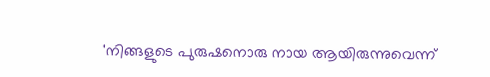'നിങ്ങളുടെ പുരുഷനൊരു നായ ആയിരുന്നുവെന്ന്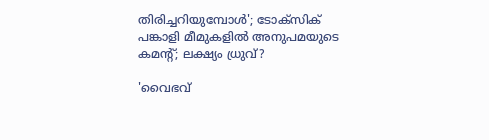തിരിച്ചറിയുമ്പോള്‍'; ടോക്‌സിക് പങ്കാളി മീമുകളില്‍ അനുപമയുടെ കമന്റ്; ലക്ഷ്യം ധ്രുവ്?

'വൈഭവ്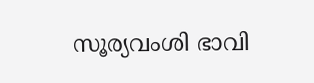സൂര്യവംശി ഭാവി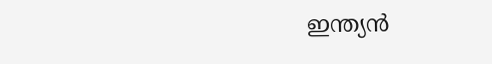ഇന്ത്യൻ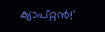ക്യാപ്റ്റൻ!'